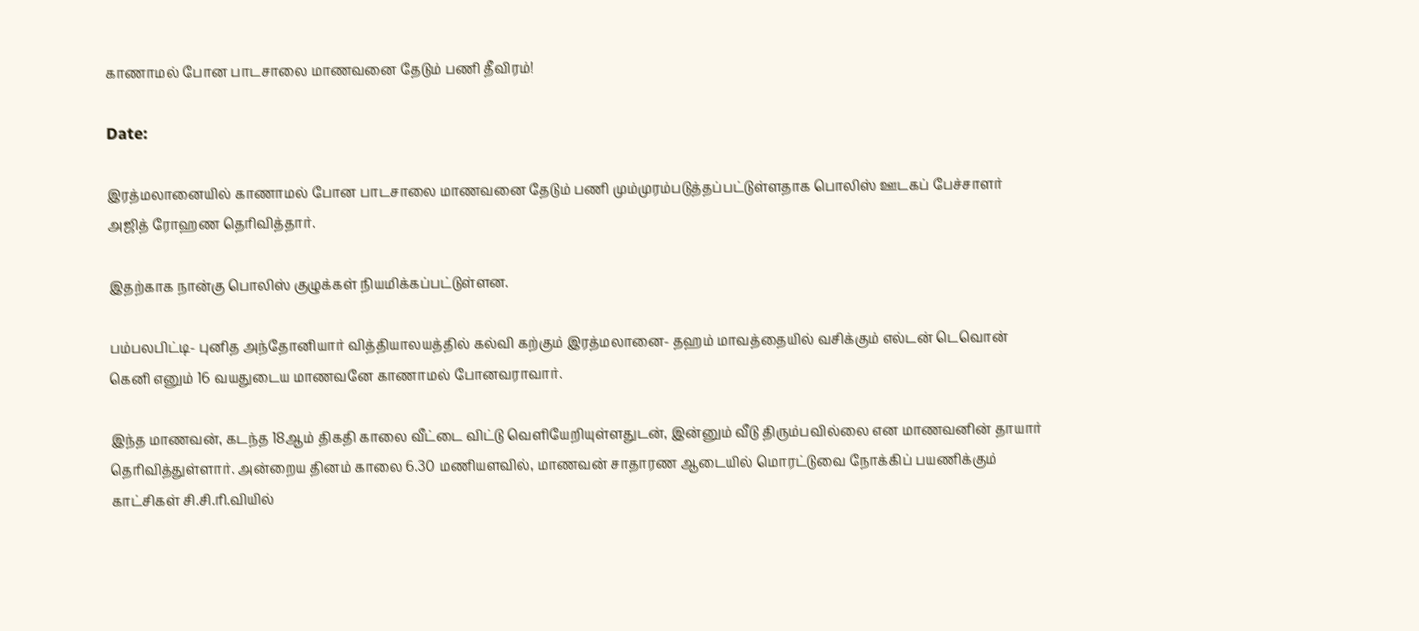காணாமல் போன பாடசாலை மாணவனை தேடும் பணி தீவிரம்!

Date:

இரத்மலானையில் காணாமல் போன பாடசாலை மாணவனை தேடும் பணி மும்முரம்படுத்தப்பட்டுள்ளதாக பொலிஸ் ஊடகப் பேச்சாளர் அஜித் ரோஹண தெரிவித்தார்.

இதற்காக நான்கு பொலிஸ் குழுக்கள் நியமிக்கப்பட்டுள்ளன.

பம்பலபிட்டி- புனித அந்தோனியார் வித்தியாலயத்தில் கல்வி கற்கும் இரத்மலானை- தஹம் மாவத்தையில் வசிக்கும் எல்டன் டெவொன் கெனி எனும் 16 வயதுடைய மாணவனே காணாமல் போனவராவார்.

இந்த மாணவன், கடந்த 18ஆம் திகதி காலை வீட்டை விட்டு வெளியேறியுள்ளதுடன், இன்னும் வீடு திரும்பவில்லை என மாணவனின் தாயார் தெரிவித்துள்ளார். அன்றைய தினம் காலை 6.30 மணியளவில், மாணவன் சாதாரண ஆடையில் மொரட்டுவை நோக்கிப் பயணிக்கும் காட்சிகள் சி.சி.ரி.வியில்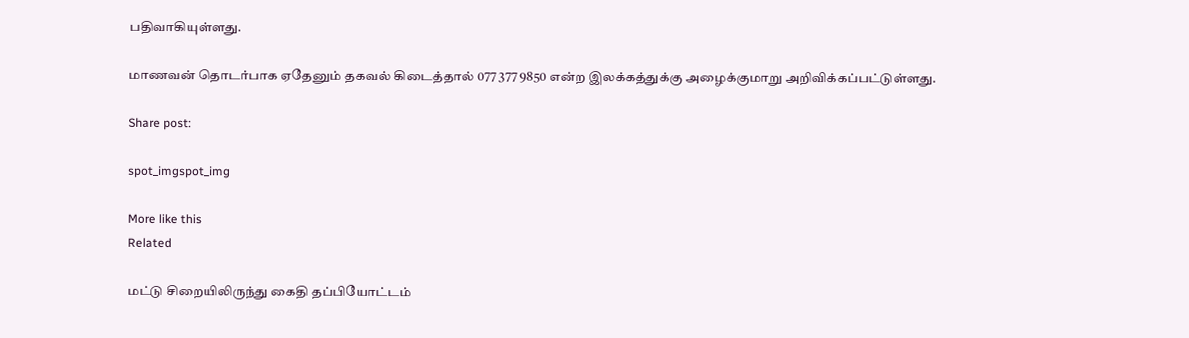பதிவாகியுள்ளது.

மாணவன் தொடர்பாக ஏதேனும் தகவல் கிடைத்தால் 077 377 9850 என்ற இலக்கத்துக்கு அழைக்குமாறு அறிவிக்கப்பட்டுள்ளது.

Share post:

spot_imgspot_img

More like this
Related

மட்டு சிறையிலிருந்து கைதி தப்பியோட்டம்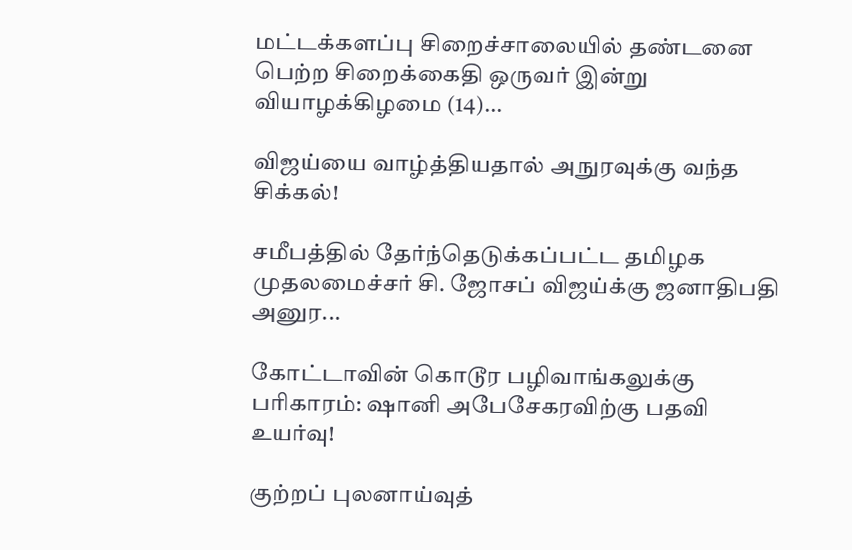மட்டக்களப்பு சிறைச்சாலையில் தண்டனை பெற்ற சிறைக்கைதி ஒருவர் இன்று வியாழக்கிழமை (14)...

விஜய்யை வாழ்த்தியதால் அநுரவுக்கு வந்த சிக்கல்!

சமீபத்தில் தேர்ந்தெடுக்கப்பட்ட தமிழக முதலமைச்சர் சி. ஜோசப் விஜய்க்கு ஜனாதிபதி அனுர...

கோட்டாவின் கொடூர பழிவாங்கலுக்கு பரிகாரம்: ஷானி அபேசேகரவிற்கு பதவி உயர்வு!

குற்றப் புலனாய்வுத்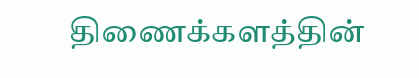திணைக்களத்தின்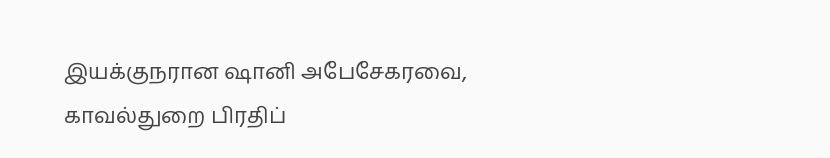இயக்குநரான ஷானி அபேசேகரவை, காவல்துறை பிரதிப்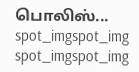பொலிஸ்...
spot_imgspot_img
spot_imgspot_img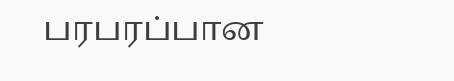பரபரப்பான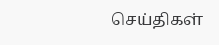செய்திகள்